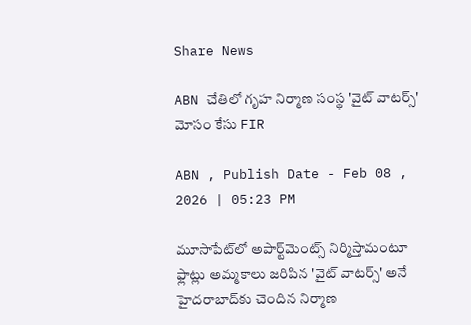Share News

ABN చేతిలో గృహ నిర్మాణ సంస్థ 'వైట్ వాటర్స్' మోసం కేసు FIR

ABN , Publish Date - Feb 08 , 2026 | 05:23 PM

మూసాపేట్‌లో అపార్ట్‌మెంట్స్ నిర్మిస్తామంటూ ఫ్లాట్లు అమ్మకాలు జరిపిన 'వైట్ వాటర్స్' అనే హైదరాబాద్‌కు చెందిన నిర్మాణ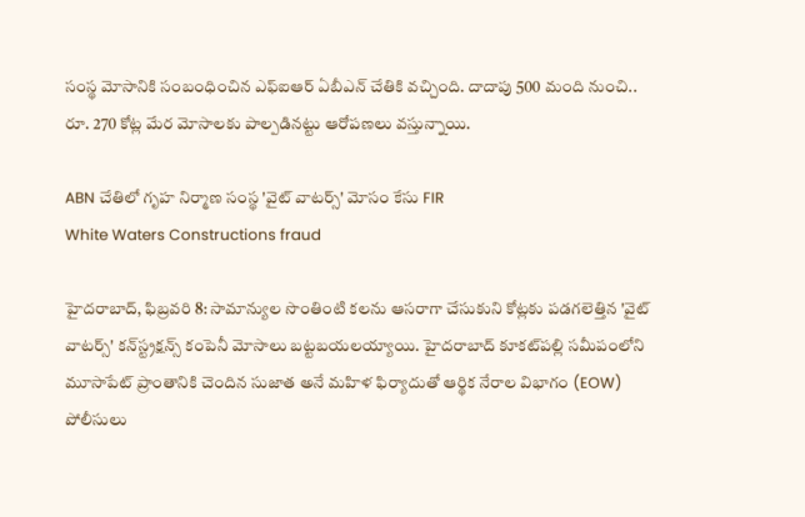సంస్థ మోసానికి సంబంధించిన ఎఫ్ఐఆర్ ఏబీఎన్ చేతికి వచ్చింది. దాదాపు 500 మంది నుంచి.. రూ. 270 కోట్ల మేర మోసాలకు పాల్పడినట్టు ఆరోపణలు వస్తున్నాయి.

ABN చేతిలో గృహ నిర్మాణ సంస్థ 'వైట్ వాటర్స్' మోసం కేసు FIR
White Waters Constructions fraud

హైదరాబాద్, ఫిబ్రవరి 8: సామాన్యుల సొంతింటి కలను ఆసరాగా చేసుకుని కోట్లకు పడగలెత్తిన 'వైట్ వాటర్స్' కన్‌స్ట్రక్షన్స్ కంపెనీ మోసాలు బట్టబయలయ్యాయి. హైదరాబాద్ కూకట్‌పల్లి సమీపంలోని మూసాపేట్ ప్రాంతానికి చెందిన సుజాత అనే మహిళ ఫిర్యాదుతో ఆర్థిక నేరాల విభాగం (EOW) పోలీసులు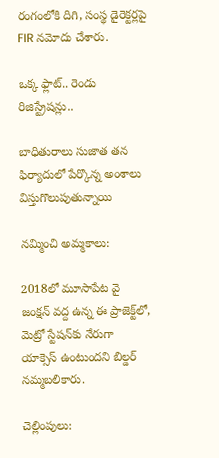రంగంలోకి దిగి, సంస్థ డైరెక్టర్లపై FIR నమోదు చేశారు.

ఒక్క ఫ్లాట్.. రెండు రిజిస్ట్రేషన్లు..

బాధితురాలు సుజాత తన ఫిర్యాదులో పేర్కొన్న అంశాలు విస్తుగొలుపుతున్నాయి

నమ్మించి అమ్మకాలు:

2018లో మూసాపేట వై జంక్షన్ వద్ద ఉన్న ఈ ప్రాజెక్ట్‌లో, మెట్రో స్టేషన్‌కు నేరుగా యాక్సెస్ ఉంటుందని బిల్డర్ నమ్మబలికారు.

చెల్లింపులు: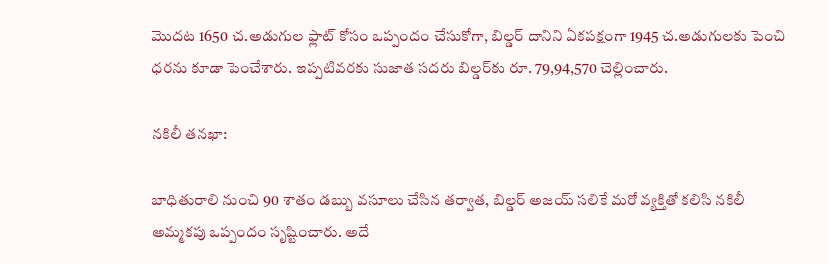మొదట 1650 చ.అడుగుల ఫ్లాట్ కోసం ఒప్పందం చేసుకోగా, బిల్డర్ దానిని ఏకపక్షంగా 1945 చ.అడుగులకు పెంచి ధరను కూడా పెంచేశారు. ఇప్పటివరకు సుజాత సదరు బిల్డర్‌కు రూ. 79,94,570 చెల్లించారు.

నకిలీ తనఖా:

బాధితురాలి నుంచి 90 శాతం డబ్బు వసూలు చేసిన తర్వాత, బిల్డర్ అజయ్ సలికే మరో వ్యక్తితో కలిసి నకిలీ అమ్మకపు ఒప్పందం సృష్టించారు. అదే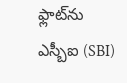ఫ్లాట్‌ను ఎస్బీఐ (SBI)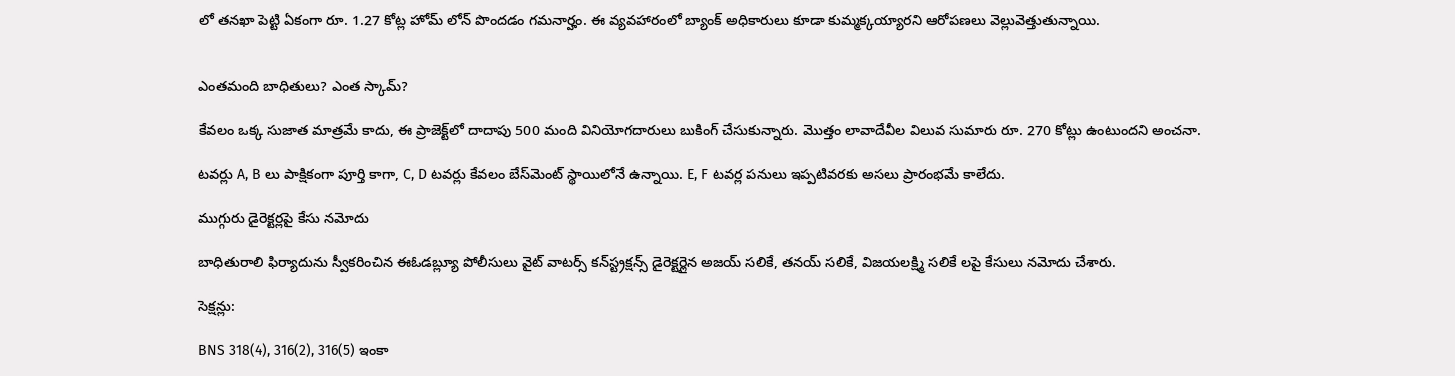లో తనఖా పెట్టి ఏకంగా రూ. 1.27 కోట్ల హోమ్ లోన్ పొందడం గమనార్హం. ఈ వ్యవహారంలో బ్యాంక్ అధికారులు కూడా కుమ్మక్కయ్యారని ఆరోపణలు వెల్లువెత్తుతున్నాయి.


ఎంతమంది బాధితులు? ఎంత స్కామ్?

కేవలం ఒక్క సుజాత మాత్రమే కాదు, ఈ ప్రాజెక్ట్‌లో దాదాపు 500 మంది వినియోగదారులు బుకింగ్ చేసుకున్నారు. మొత్తం లావాదేవీల విలువ సుమారు రూ. 270 కోట్లు ఉంటుందని అంచనా.

టవర్లు A, B లు పాక్షికంగా పూర్తి కాగా, C, D టవర్లు కేవలం బేస్‌మెంట్ స్థాయిలోనే ఉన్నాయి. E, F టవర్ల పనులు ఇప్పటివరకు అసలు ప్రారంభమే కాలేదు.

ముగ్గురు డైరెక్టర్లపై కేసు నమోదు

బాధితురాలి ఫిర్యాదును స్వీకరించిన ఈఓడబ్ల్యూ పోలీసులు వైట్ వాటర్స్ కన్‌స్ట్రక్షన్స్ డైరెక్టర్లైన అజయ్ సలికే, తనయ్ సలికే, విజయలక్ష్మి సలికే లపై కేసులు నమోదు చేశారు.

సెక్షన్లు:

BNS 318(4), 316(2), 316(5) ఇంకా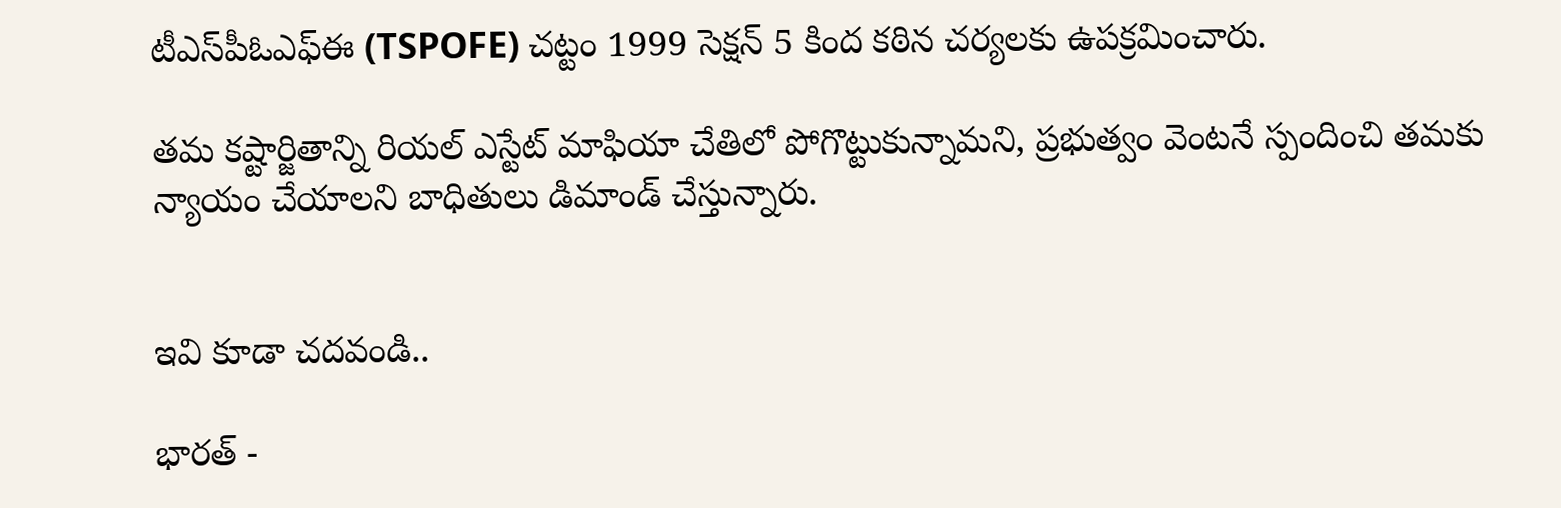టీఎస్‌పీఓఎఫ్‌ఈ (TSPOFE) చట్టం 1999 సెక్షన్ 5 కింద కఠిన చర్యలకు ఉపక్రమించారు.

తమ కష్టార్జితాన్ని రియల్ ఎస్టేట్ మాఫియా చేతిలో పోగొట్టుకున్నామని, ప్రభుత్వం వెంటనే స్పందించి తమకు న్యాయం చేయాలని బాధితులు డిమాండ్ చేస్తున్నారు.


ఇవి కూడా చదవండి..

భారత్ -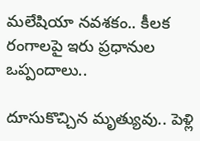మలేషియా నవశకం.. కీలక రంగాలపై ఇరు ప్రధానుల ఒప్పందాలు..

దూసుకొచ్చిన మృత్యువు.. పెళ్లి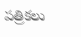పత్రికలు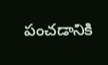పంచడానికి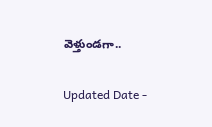వెళ్తుండగా..

Updated Date -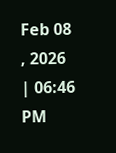Feb 08 , 2026 | 06:46 PM